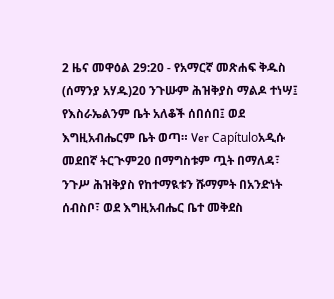2 ዜና መዋዕል 29:20 - የአማርኛ መጽሐፍ ቅዱስ (ሰማንያ አሃዱ)20 ንጉሡም ሕዝቅያስ ማልዶ ተነሣ፤ የእስራኤልንም ቤት አለቆች ሰበሰበ፤ ወደ እግዚአብሔርም ቤት ወጣ። Ver Capítuloአዲሱ መደበኛ ትርጒም20 በማግስቱም ጧት በማለዳ፣ ንጉሥ ሕዝቅያስ የከተማዪቱን ሹማምት በአንድነት ሰብስቦ፣ ወደ እግዚአብሔር ቤተ መቅደስ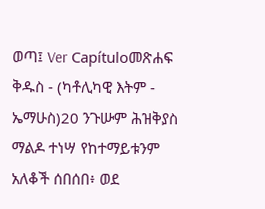ወጣ፤ Ver Capítuloመጽሐፍ ቅዱስ - (ካቶሊካዊ እትም - ኤማሁስ)20 ንጉሡም ሕዝቅያስ ማልዶ ተነሣ የከተማይቱንም አለቆች ሰበሰበ፥ ወደ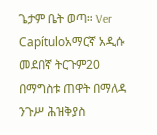ጌታም ቤት ወጣ። Ver Capítuloአማርኛ አዲሱ መደበኛ ትርጉም20 በማግስቱ ጠዋት በማለዳ ንጉሥ ሕዝቅያስ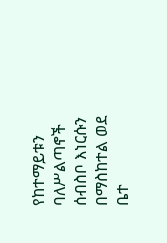የከተማይቱን ባለሥልጣኖች ሰብስቦ እነርሱን በማስከተል ወደ ቤተ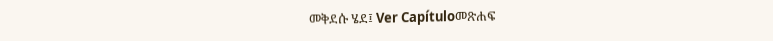መቅደሱ ሄደ፤ Ver Capítuloመጽሐፍ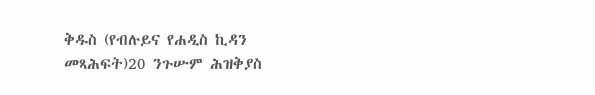ቅዱስ (የብሉይና የሐዲስ ኪዳን መጻሕፍት)20 ንጉሡም ሕዝቅያስ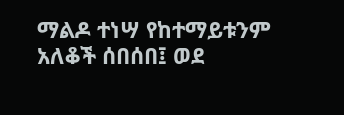ማልዶ ተነሣ የከተማይቱንም አለቆች ሰበሰበ፤ ወደ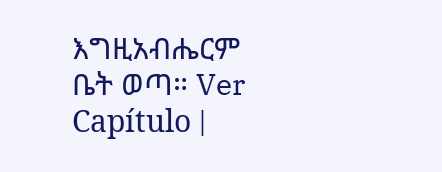እግዚአብሔርም ቤት ወጣ። Ver Capítulo |